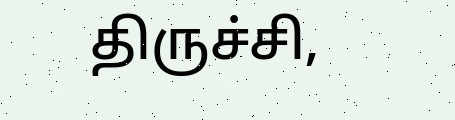திருச்சி,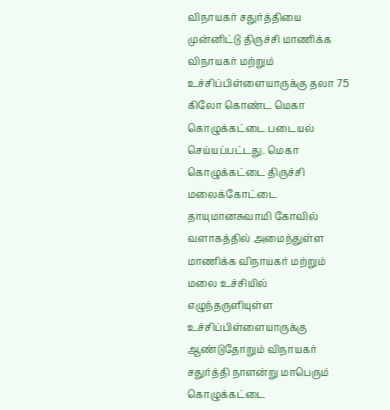விநாயகர் சதுர்த்தியை முன்னிட்டு திருச்சி மாணிக்க விநாயகர் மற்றும் உச்சிப்பிள்ளையாருக்கு தலா 75 கிலோ கொண்ட மெகா கொழுக்கட்டை படையல் செய்யப்பட்டது. மெகா கொழுக்கட்டை திருச்சி மலைக்கோட்டை தாயுமானசுவாமி கோவில் வளாகத்தில் அமைந்துள்ள மாணிக்க விநாயகர் மற்றும் மலை உச்சியில் எழுந்தருளியுள்ள உச்சிப்பிள்ளையாருக்கு ஆண்டுதோறும் விநாயகர் சதுர்த்தி நாளன்று மாபெரும் கொழுக்கட்டை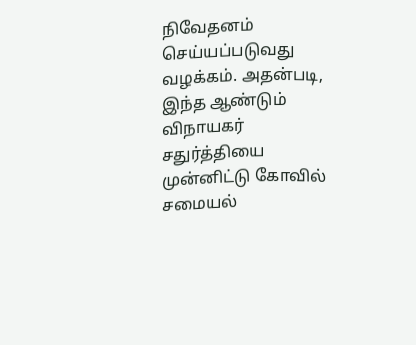நிவேதனம் செய்யப்படுவது வழக்கம். அதன்படி, இந்த ஆண்டும் விநாயகர் சதுர்த்தியை முன்னிட்டு கோவில் சமையல்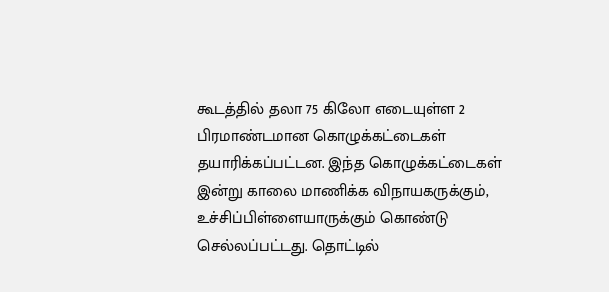கூடத்தில் தலா 75 கிலோ எடையுள்ள 2 பிரமாண்டமான கொழுக்கட்டைகள் தயாரிக்கப்பட்டன. இந்த கொழுக்கட்டைகள் இன்று காலை மாணிக்க விநாயகருக்கும், உச்சிப்பிள்ளையாருக்கும் கொண்டு செல்லப்பட்டது. தொட்டில்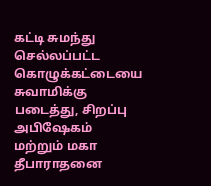கட்டி சுமந்து செல்லப்பட்ட கொழுக்கட்டையை சுவாமிக்கு படைத்து, சிறப்பு அபிஷேகம் மற்றும் மகா தீபாராதனை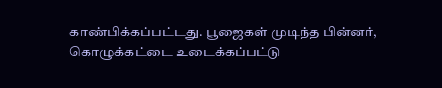காண்பிக்கப்பட்டது. பூஜைகள் முடிந்த பின்னர், கொழுக்கட்டை உடைக்கப்பட்டு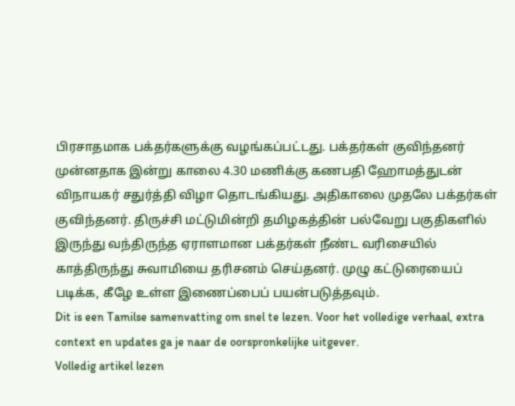பிரசாதமாக பக்தர்களுக்கு வழங்கப்பட்டது. பக்தர்கள் குவிந்தனர் முன்னதாக இன்று காலை 4.30 மணிக்கு கணபதி ஹோமத்துடன் விநாயகர் சதுர்த்தி விழா தொடங்கியது. அதிகாலை முதலே பக்தர்கள் குவிந்தனர். திருச்சி மட்டுமின்றி தமிழகத்தின் பல்வேறு பகுதிகளில் இருந்து வந்திருந்த ஏராளமான பக்தர்கள் நீண்ட வரிசையில் காத்திருந்து சுவாமியை தரிசனம் செய்தனர். முழு கட்டுரையைப் படிக்க, கீழே உள்ள இணைப்பைப் பயன்படுத்தவும்.
Dit is een Tamilse samenvatting om snel te lezen. Voor het volledige verhaal, extra context en updates ga je naar de oorspronkelijke uitgever.
Volledig artikel lezen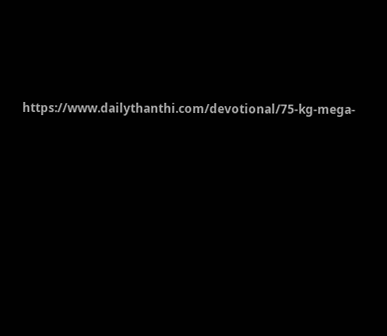https://www.dailythanthi.com/devotional/75-kg-mega-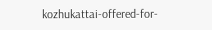kozhukattai-offered-for-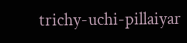trichy-uchi-pillaiyar